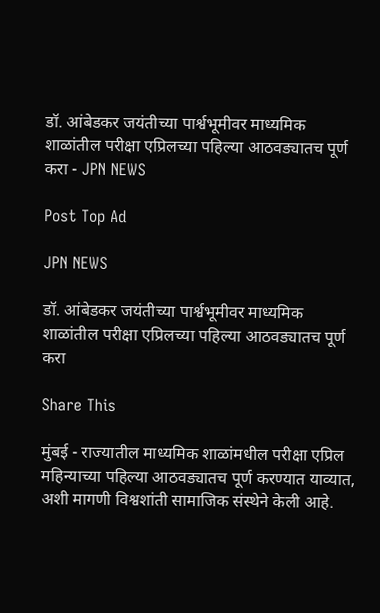डॉ. आंबेडकर जयंतीच्या पार्श्वभूमीवर माध्यमिक शाळांतील परीक्षा एप्रिलच्या पहिल्या आठवड्यातच पूर्ण करा - JPN NEWS

Post Top Ad

JPN NEWS

डॉ. आंबेडकर जयंतीच्या पार्श्वभूमीवर माध्यमिक शाळांतील परीक्षा एप्रिलच्या पहिल्या आठवड्यातच पूर्ण करा

Share This

मुंबई - राज्यातील माध्यमिक शाळांमधील परीक्षा एप्रिल महिन्याच्या पहिल्या आठवड्यातच पूर्ण करण्यात याव्यात, अशी मागणी विश्वशांती सामाजिक संस्थेने केली आहे.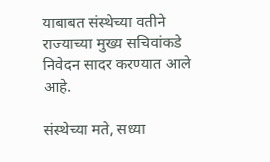याबाबत संस्थेच्या वतीने राज्याच्या मुख्य सचिवांकडे निवेदन सादर करण्यात आले आहे.

संस्थेच्या मते, सध्या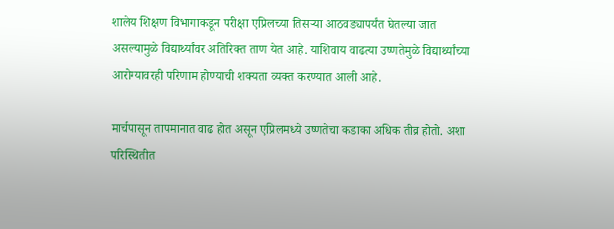शालेय शिक्षण विभागाकडून परीक्षा एप्रिलच्या तिसऱ्या आठवड्यापर्यंत घेतल्या जात असल्यामुळे विद्यार्थ्यांवर अतिरिक्त ताण येत आहे. याशिवाय वाढत्या उष्णतेमुळे विद्यार्थ्यांच्या आरोग्यावरही परिणाम होण्याची शक्यता व्यक्त करण्यात आली आहे.

मार्चपासून तापमानात वाढ होत असून एप्रिलमध्ये उष्णतेचा कडाका अधिक तीव्र होतो. अशा परिस्थितीत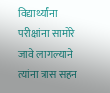विद्यार्थ्यांना परीक्षांना सामोरे जावे लागल्याने त्यांना त्रास सहन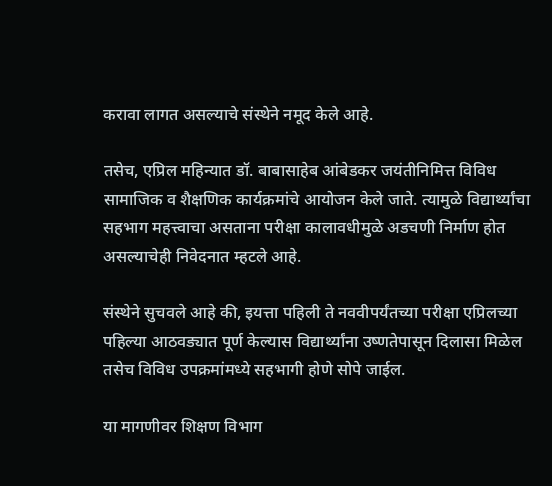करावा लागत असल्याचे संस्थेने नमूद केले आहे.

तसेच, एप्रिल महिन्यात डॉ. बाबासाहेब आंबेडकर जयंतीनिमित्त विविध सामाजिक व शैक्षणिक कार्यक्रमांचे आयोजन केले जाते. त्यामुळे विद्यार्थ्यांचा सहभाग महत्त्वाचा असताना परीक्षा कालावधीमुळे अडचणी निर्माण होत असल्याचेही निवेदनात म्हटले आहे.

संस्थेने सुचवले आहे की, इयत्ता पहिली ते नववीपर्यंतच्या परीक्षा एप्रिलच्या पहिल्या आठवड्यात पूर्ण केल्यास विद्यार्थ्यांना उष्णतेपासून दिलासा मिळेल तसेच विविध उपक्रमांमध्ये सहभागी होणे सोपे जाईल.

या मागणीवर शिक्षण विभाग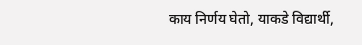काय निर्णय घेतो, याकडे विद्यार्थी,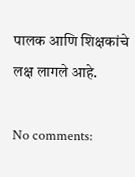पालक आणि शिक्षकांचे लक्ष लागले आहे.

No comments: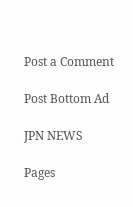Post a Comment

Post Bottom Ad

JPN NEWS

Pages